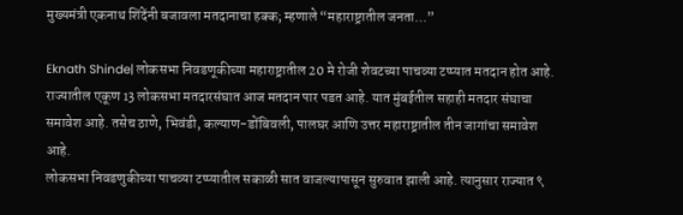मुख्यमंत्री एकनाथ शिंदेंनी बजावला मतदानाचा हक्क; म्हणाले “महाराष्ट्रातील जनता…”

Eknath Shinde| लोकसभा निवडणूकीच्या महाराष्ट्रातील 20 मे रोजी शेवटच्या पाचव्या टप्प्यात मतदान होत आहे. राज्यातील एकूण 13 लोकसभा मतदारसंघात आज मतदान पार पडत आहे. यात मुंबईतील सहाही मतदार संघाचा समावेश आहे. तसेच ठाणे, भिवंडी, कल्याण-डोंबिवली, पालघर आणि उत्तर महाराष्ट्रातील तीन जागांचा समावेश आहे.
लोकसभा निवडणुकीच्या पाचव्या टप्प्यातील सकाळी सात वाजल्यापासून सुरुवात झाली आहे. त्यानुसार राज्यात ९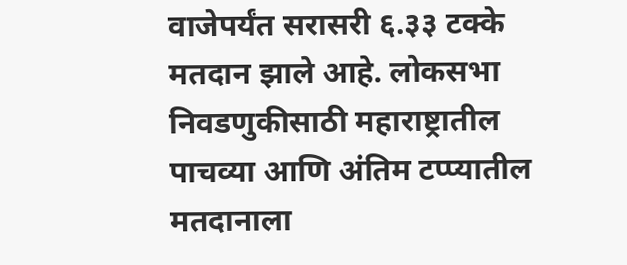वाजेपर्यंत सरासरी ६.३३ टक्के मतदान झाले आहे. लोकसभा निवडणुकीसाठी महाराष्ट्रातील पाचव्या आणि अंतिम टप्प्यातील मतदानाला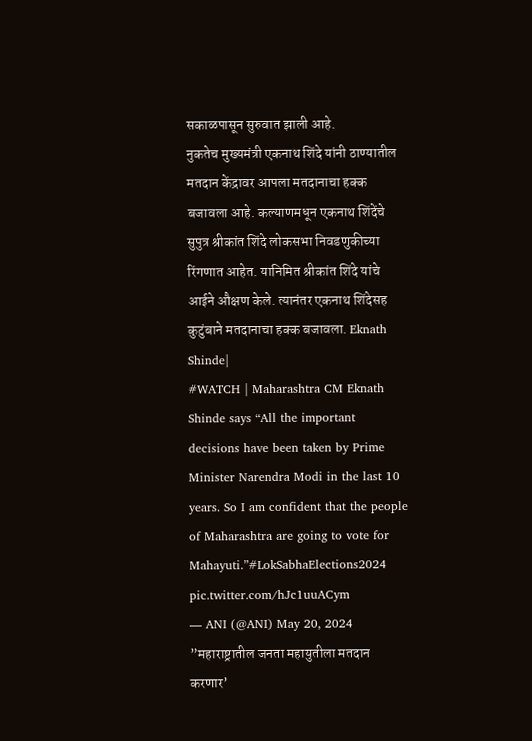सकाळपासून सुरुवात झाली आहे.
नुकतेच मुख्यमंत्री एकनाथ शिंदे यांनी ठाण्यातील मतदान केंद्रावर आपला मतदानाचा हक्क बजावला आहे. कल्याणमधून एकनाथ शिंदेंचे सुपुत्र श्रीकांत शिंदे लोकसभा निवडणुकीच्या रिंगणात आहेत. यानिमित श्रीकांत शिंदे यांचे आईने औक्षण केले. त्यानंतर एकनाथ शिंदेसह कुटुंबाने मतदानाचा हक्क बजावला. Eknath Shinde|
#WATCH | Maharashtra CM Eknath Shinde says “All the important decisions have been taken by Prime Minister Narendra Modi in the last 10 years. So I am confident that the people of Maharashtra are going to vote for Mahayuti.”#LokSabhaElections2024 pic.twitter.com/hJc1uuACym
— ANI (@ANI) May 20, 2024
”महाराष्ट्रातील जनता महायुतीला मतदान करणार’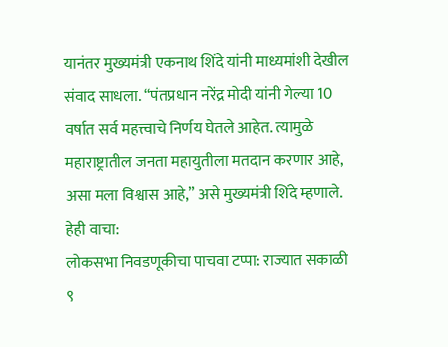यानंतर मुख्यमंत्री एकनाथ शिंदे यांनी माध्यमांशी देखील संवाद साधला. “पंतप्रधान नरेंद्र मोदी यांनी गेल्या 10 वर्षात सर्व महत्त्वाचे निर्णय घेतले आहेत. त्यामुळे महाराष्ट्रातील जनता महायुतीला मतदान करणार आहे, असा मला विश्वास आहे,” असे मुख्यमंत्री शिंदे म्हणाले.
हेही वाचा:
लोकसभा निवडणूकीचा पाचवा टप्पा: राज्यात सकाळी ९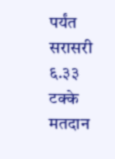पर्यंत सरासरी ६.३३ टक्के मतदान